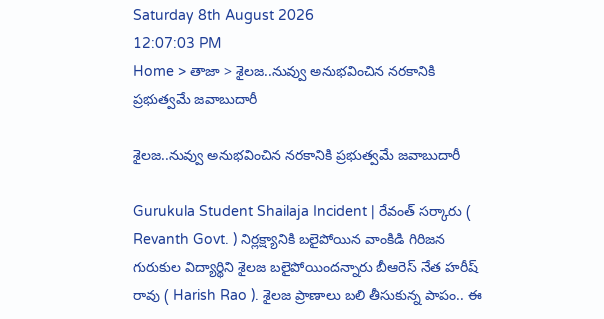Saturday 8th August 2026
12:07:03 PM
Home > తాజా > శైలజ..నువ్వు అనుభవించిన నరకానికి ప్రభుత్వమే జవాబుదారీ

శైలజ..నువ్వు అనుభవించిన నరకానికి ప్రభుత్వమే జవాబుదారీ

Gurukula Student Shailaja Incident | రేవంత్ సర్కారు ( Revanth Govt. ) నిర్లక్ష్యానికి బలైపోయిన వాంకిడి గిరిజన గురుకుల విద్యార్థిని శైలజ బలైపోయిందన్నారు బీఆరెస్ నేత హరీష్ రావు ( Harish Rao ). శైలజ ప్రాణాలు బలి తీసుకున్న పాపం.. ఈ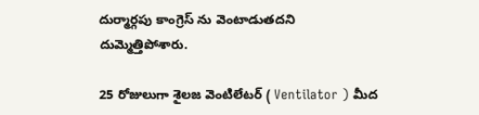దుర్మార్గపు కాంగ్రెస్ ను వెంటాడుతదని దుమ్మెత్తిపోశారు.

25 రోజులుగా శైలజ వెంటిలేటర్ ( Ventilator ) మీద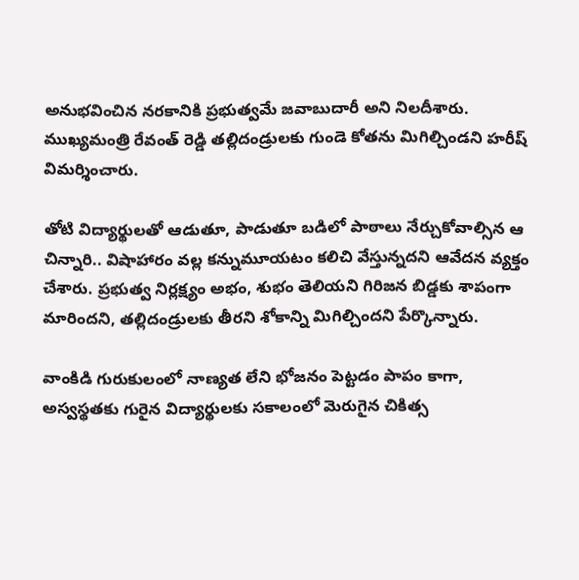అనుభవించిన నరకానికి ప్రభుత్వమే జవాబుదారీ అని నిలదీశారు. ముఖ్యమంత్రి రేవంత్ రెడ్డి తల్లిదండ్రులకు గుండె కోతను మిగిల్చిండని హరీష్ విమర్శించారు.

తోటి విద్యార్థులతో ఆడుతూ, పాడుతూ బడిలో పాఠాలు నేర్చుకోవాల్సిన ఆ చిన్నారి.. విషాహారం వల్ల కన్నుమూయటం కలిచి వేస్తున్నదని ఆవేదన వ్యక్తం చేశారు. ప్రభుత్వ నిర్లక్ష్యం అభం, శుభం తెలియని గిరిజన బిడ్డకు శాపంగా మారిందని, తల్లిదండ్రులకు తీరని శోకాన్ని మిగిల్చిందని పేర్కొన్నారు.

వాంకిడి గురుకులంలో నాణ్యత లేని భోజనం పెట్టడం పాపం కాగా, అస్వస్థతకు గురైన విద్యార్థులకు సకాలంలో మెరుగైన చికిత్స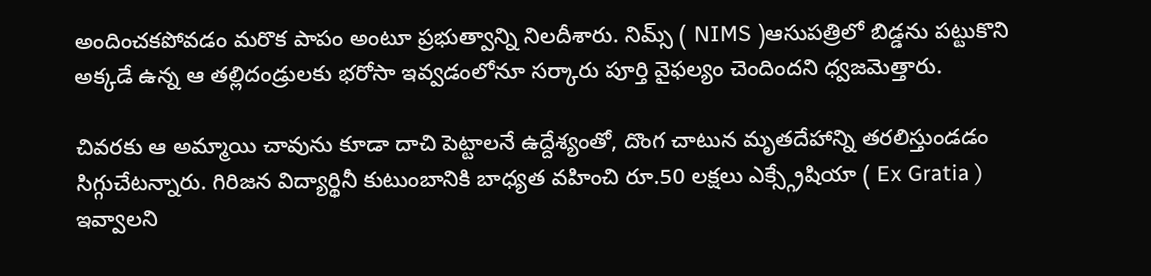అందించకపోవడం మరొక పాపం అంటూ ప్రభుత్వాన్ని నిలదీశారు. నిమ్స్ ( NIMS )ఆసుపత్రిలో బిడ్డను పట్టుకొని అక్కడే ఉన్న ఆ తల్లిదండ్రులకు భరోసా ఇవ్వడంలోనూ సర్కారు పూర్తి వైఫల్యం చెందిందని ధ్వజమెత్తారు.

చివరకు ఆ అమ్మాయి చావును కూడా దాచి పెట్టాలనే ఉద్దేశ్యంతో, దొంగ చాటున మృతదేహాన్ని తరలిస్తుండడం సిగ్గుచేటన్నారు. గిరిజన విద్యార్థినీ కుటుంబానికి బాధ్యత వహించి రూ.50 లక్షలు ఎక్స్గ్రేషియా ( Ex Gratia ) ఇవ్వాలని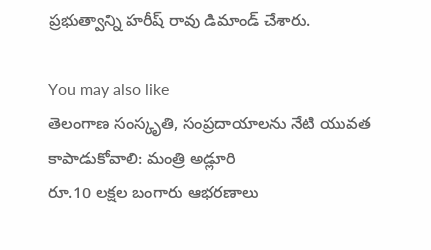ప్రభుత్వాన్ని హరీష్ రావు డిమాండ్ చేశారు.

You may also like
తెలంగాణ సంస్కృతి, సంప్రదాయాలను నేటి యువత కాపాడుకోవాలి: మంత్రి అడ్లూరి
రూ.10 లక్షల బంగారు ఆభరణాలు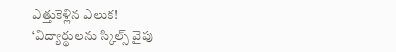ఎత్తుకెళ్లిన ఎలుక!
‘విద్యార్థులను స్కిల్స్ వైపు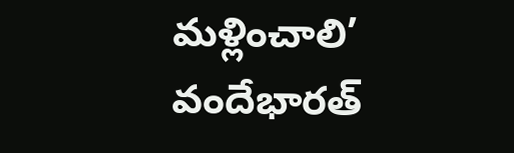మళ్లించాలి’
వందేభారత్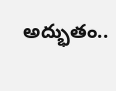అద్భుతం..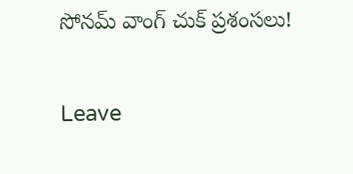సోనమ్ వాంగ్ చుక్ ప్రశంసలు!

Leave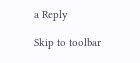a Reply

Skip to toolbar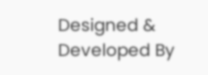Designed & Developed By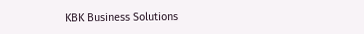KBK Business Solutions